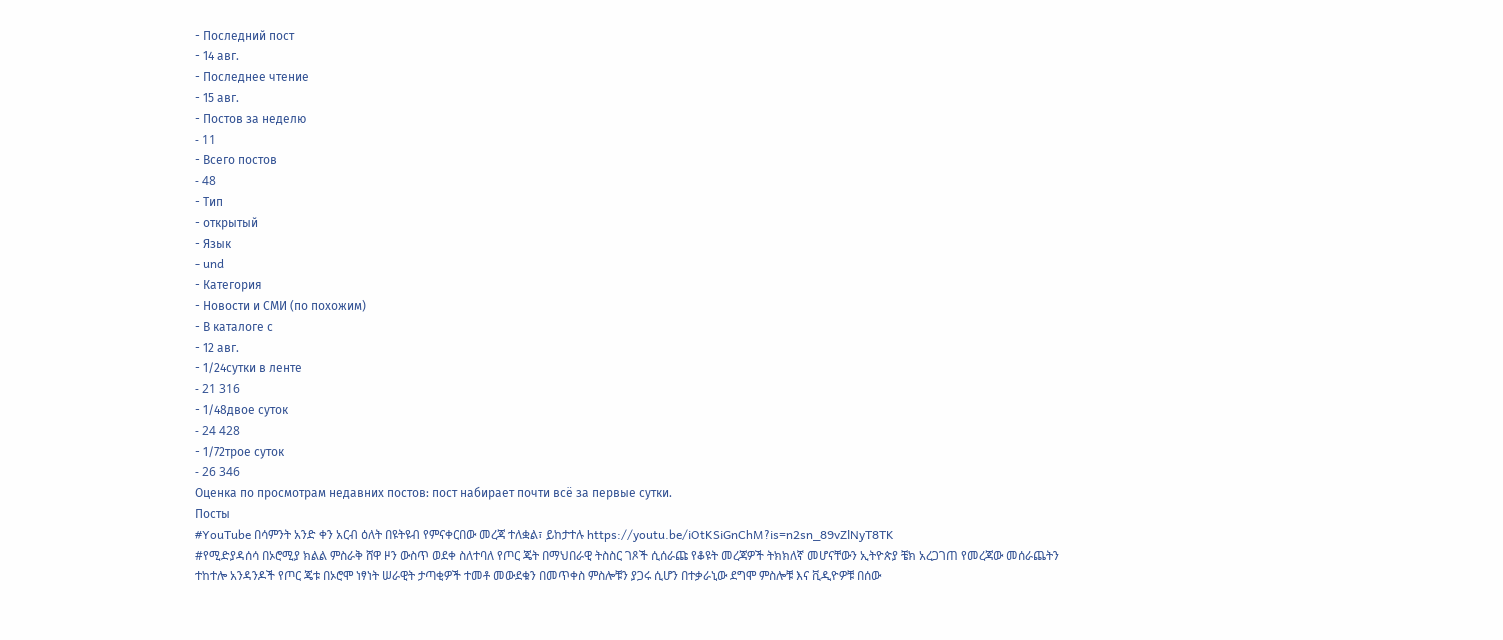- Последний пост
- 14 авг.
- Последнее чтение
- 15 авг.
- Постов за неделю
- 11
- Всего постов
- 48
- Тип
- открытый
- Язык
- und
- Категория
- Новости и СМИ (по похожим)
- В каталоге с
- 12 авг.
- 1/24сутки в ленте
- 21 316
- 1/48двое суток
- 24 428
- 1/72трое суток
- 26 346
Оценка по просмотрам недавних постов: пост набирает почти всё за первые сутки.
Посты
#YouTube በሳምንት አንድ ቀን አርብ ዕለት በዩትዩብ የምናቀርበው መረጃ ተለቋል፣ ይከታተሉ https://youtu.be/iOtKSiGnChM?is=n2sn_89vZlNyT8TK
#የሚድያዳሰሳ በኦሮሚያ ክልል ምስራቅ ሸዋ ዞን ውስጥ ወደቀ ስለተባለ የጦር ጄት በማህበራዊ ትስስር ገጾች ሲሰራጩ የቆዩት መረጃዎች ትክክለኛ መሆናቸውን ኢትዮጵያ ቼክ አረጋገጠ የመረጃው መሰራጨትን ተከተሎ አንዳንዶች የጦር ጄቱ በኦሮሞ ነፃነት ሠራዊት ታጣቂዎች ተመቶ መውደቁን በመጥቀስ ምስሎቹን ያጋሩ ሲሆን በተቃራኒው ደግሞ ምስሎቹ እና ቪዲዮዎቹ በሰው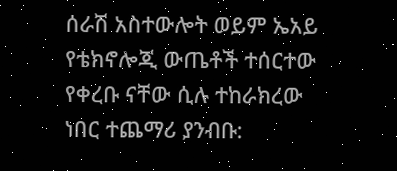ሰራሽ አስተውሎት ወይም ኤአይ የቴክኖሎጂ ውጤቶች ተሰርተው የቀረቡ ናቸው ሲሉ ተከራክረው ነበር ተጨማሪ ያንብቡ: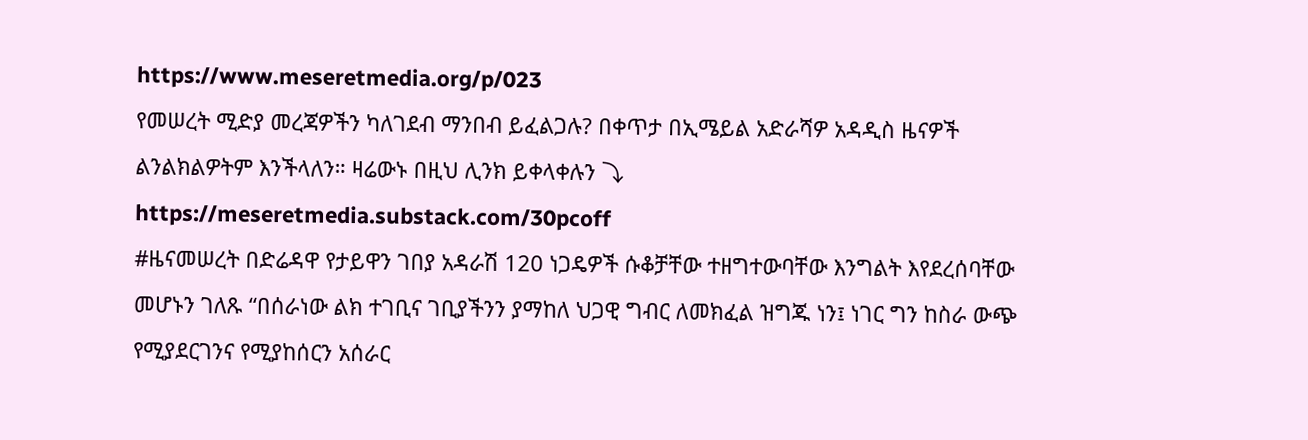https://www.meseretmedia.org/p/023
የመሠረት ሚድያ መረጃዎችን ካለገደብ ማንበብ ይፈልጋሉ? በቀጥታ በኢሜይል አድራሻዎ አዳዲስ ዜናዎች ልንልክልዎትም እንችላለን። ዛሬውኑ በዚህ ሊንክ ይቀላቀሉን ⤵ https://meseretmedia.substack.com/30pcoff
#ዜናመሠረት በድሬዳዋ የታይዋን ገበያ አዳራሽ 120 ነጋዴዎች ሱቆቻቸው ተዘግተውባቸው እንግልት እየደረሰባቸው መሆኑን ገለጹ “በሰራነው ልክ ተገቢና ገቢያችንን ያማከለ ህጋዊ ግብር ለመክፈል ዝግጁ ነን፤ ነገር ግን ከስራ ውጭ የሚያደርገንና የሚያከሰርን አሰራር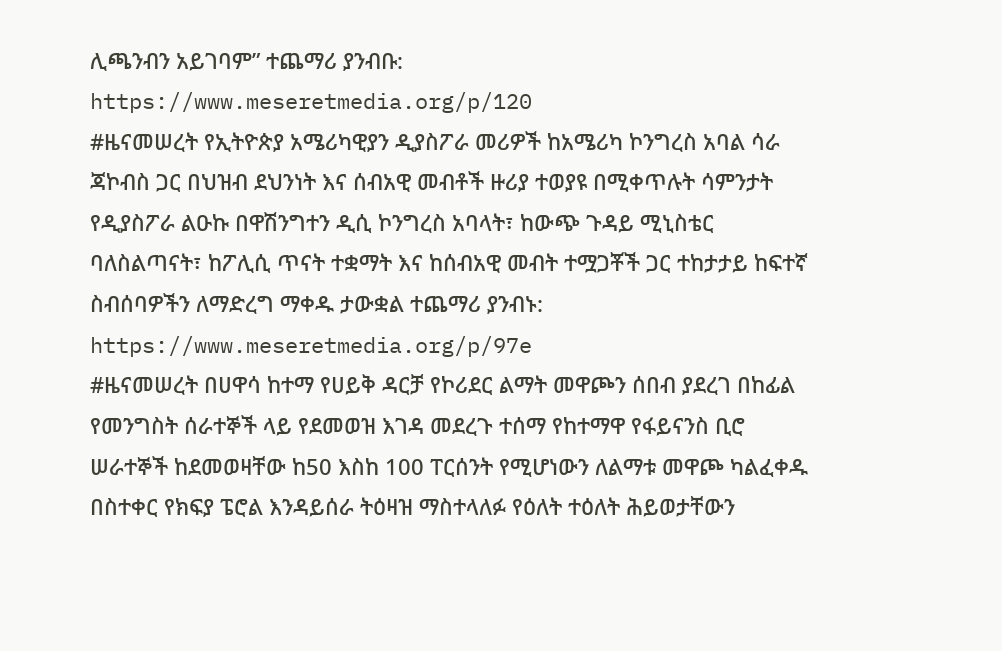ሊጫንብን አይገባም” ተጨማሪ ያንብቡ: https://www.meseretmedia.org/p/120
#ዜናመሠረት የኢትዮጵያ አሜሪካዊያን ዲያስፖራ መሪዎች ከአሜሪካ ኮንግረስ አባል ሳራ ጃኮብስ ጋር በህዝብ ደህንነት እና ሰብአዊ መብቶች ዙሪያ ተወያዩ በሚቀጥሉት ሳምንታት የዲያስፖራ ልዑኩ በዋሽንግተን ዲሲ ኮንግረስ አባላት፣ ከውጭ ጉዳይ ሚኒስቴር ባለስልጣናት፣ ከፖሊሲ ጥናት ተቋማት እና ከሰብአዊ መብት ተሟጋቾች ጋር ተከታታይ ከፍተኛ ስብሰባዎችን ለማድረግ ማቀዱ ታውቋል ተጨማሪ ያንብኑ: https://www.meseretmedia.org/p/97e
#ዜናመሠረት በሀዋሳ ከተማ የሀይቅ ዳርቻ የኮሪደር ልማት መዋጮን ሰበብ ያደረገ በከፊል የመንግስት ሰራተኞች ላይ የደመወዝ እገዳ መደረጉ ተሰማ የከተማዋ የፋይናንስ ቢሮ ሠራተኞች ከደመወዛቸው ከ50 እስከ 100 ፐርሰንት የሚሆነውን ለልማቱ መዋጮ ካልፈቀዱ በስተቀር የክፍያ ፔሮል እንዳይሰራ ትዕዛዝ ማስተላለፉ የዕለት ተዕለት ሕይወታቸውን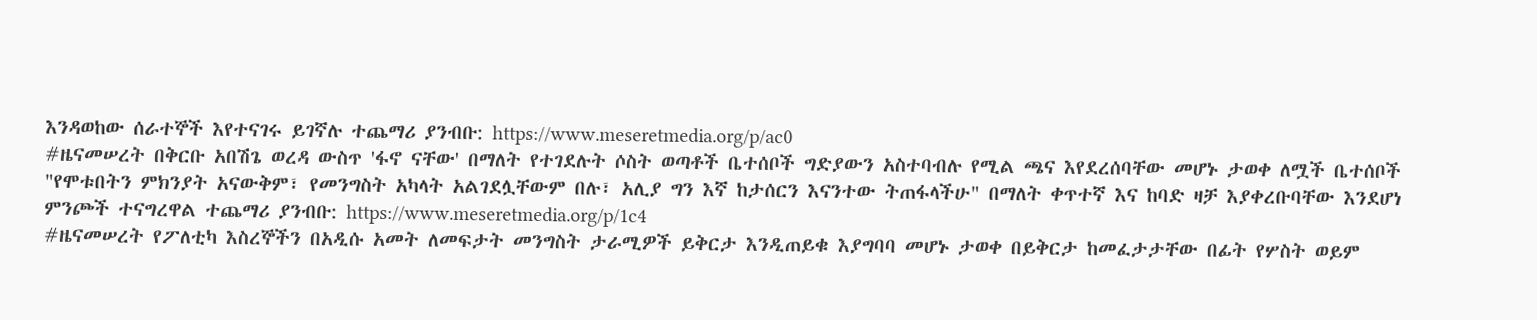እንዳወከው ሰራተኞች እየተናገሩ ይገኛሉ ተጨማሪ ያንብቡ: https://www.meseretmedia.org/p/ac0
#ዜናመሠረት በቅርቡ አበሽጌ ወረዳ ውስጥ 'ፋኖ ናቸው' በማለት የተገደሉት ሶስት ወጣቶች ቤተሰቦች ግድያውን አስተባብሉ የሚል ጫና እየደረሰባቸው መሆኑ ታወቀ ለሟች ቤተሰቦች "የሞቱበትን ምክንያት አናውቅም፣ የመንግስት አካላት አልገደሏቸውም በሉ፣ አሊያ ግን እኛ ከታሰርን እናንተው ትጠፋላችሁ" በማለት ቀጥተኛ እና ከባድ ዛቻ እያቀረቡባቸው እንደሆነ ምንጮች ተናግረዋል ተጨማሪ ያንብቡ: https://www.meseretmedia.org/p/1c4
#ዜናመሠረት የፖለቲካ እስረኞችን በአዲሱ አመት ለመፍታት መንግስት ታራሚዎች ይቅርታ እንዲጠይቁ እያግባባ መሆኑ ታወቀ በይቅርታ ከመፈታታቸው በፊት የሦስት ወይም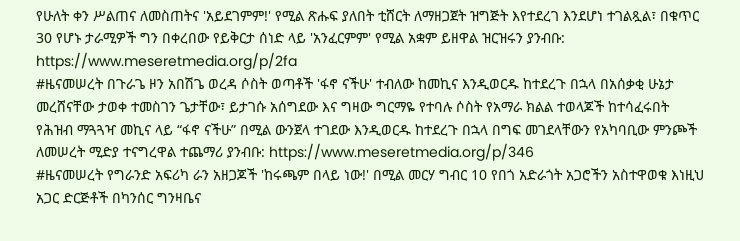የሁለት ቀን ሥልጠና ለመስጠትና 'አይደገምም!' የሚል ጽሑፍ ያለበት ቲሸርት ለማዘጋጀት ዝግጅት እየተደረገ እንደሆነ ተገልጿል፣ በቁጥር 30 የሆኑ ታራሚዎች ግን በቀረበው የይቅርታ ሰነድ ላይ 'አንፈርምም' የሚል አቋም ይዘዋል ዝርዝሩን ያንብቡ: https://www.meseretmedia.org/p/2fa
#ዜናመሠረት በጉራጌ ዞን አበሽጌ ወረዳ ሶስት ወጣቶች 'ፋኖ ናችሁ' ተብለው ከመኪና እንዲወርዱ ከተደረጉ በኋላ በአሰቃቂ ሁኔታ መረሸናቸው ታወቀ ተመስገን ጌታቸው፣ ይታገሱ አሰግደው እና ግዛው ግርማዬ የተባሉ ሶስት የአማራ ክልል ተወላጆች ከተሳፈሩበት የሕዝብ ማጓጓዣ መኪና ላይ “ፋኖ ናችሁ” በሚል ውንጀላ ተገደው እንዲወርዱ ከተደረጉ በኋላ በግፍ መገደላቸውን የአካባቢው ምንጮች ለመሠረት ሚድያ ተናግረዋል ተጨማሪ ያንብቡ: https://www.meseretmedia.org/p/346
#ዜናመሠረት የግራንድ አፍሪካ ራን አዘጋጆች 'ከሩጫም በላይ ነው!' በሚል መርሃ ግብር 10 የበጎ አድራጎት አጋሮችን አስተዋወቁ እነዚህ አጋር ድርጅቶች በካንሰር ግንዛቤና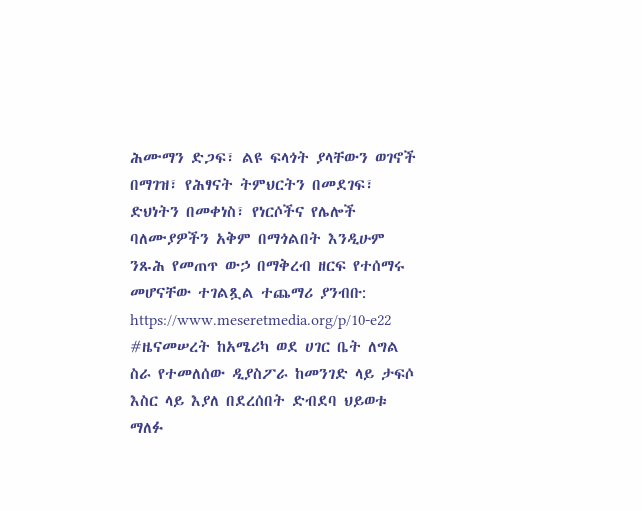ሕሙማን ድጋፍ፣ ልዩ ፍላጎት ያላቸውን ወገኖች በማገዝ፣ የሕፃናት ትምህርትን በመደገፍ፣ ድህነትን በመቀነስ፣ የነርሶችና የሌሎች ባለሙያዎችን አቅም በማጎልበት እንዲሁም ንጹሕ የመጠጥ ውኃ በማቅረብ ዘርፍ የተሰማሩ መሆናቸው ተገልጿል ተጨማሪ ያንብቡ: https://www.meseretmedia.org/p/10-e22
#ዜናመሠረት ከአሜሪካ ወደ ሀገር ቤት ለግል ስራ የተመለሰው ዲያስፖራ ከመንገድ ላይ ታፍሶ እስር ላይ እያለ በደረሰበት ድብደባ ህይወቱ ማለፉ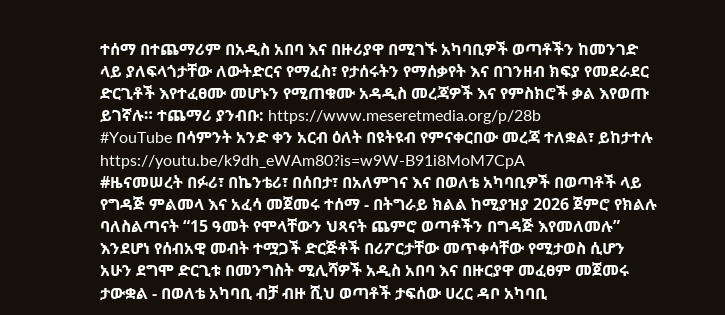ተሰማ በተጨማሪም በአዲስ አበባ እና በዙሪያዋ በሚገኙ አካባቢዎች ወጣቶችን ከመንገድ ላይ ያለፍላጎታቸው ለውትድርና የማፈስ፣ የታሰሩትን የማሰቃየት እና በገንዘብ ክፍያ የመደራደር ድርጊቶች እየተፈፀሙ መሆኑን የሚጠቁሙ አዳዲስ መረጃዎች እና የምስክሮች ቃል እየወጡ ይገኛሉ። ተጨማሪ ያንብቡ: https://www.meseretmedia.org/p/28b
#YouTube በሳምንት አንድ ቀን አርብ ዕለት በዩትዩብ የምናቀርበው መረጃ ተለቋል፣ ይከታተሉ https://youtu.be/k9dh_eWAm80?is=w9W-B91i8MoM7CpA
#ዜናመሠረት በፉሪ፣ በኬንቴሪ፣ በሰበታ፣ በአለምገና እና በወለቴ አካባቢዎች በወጣቶች ላይ የግዳጅ ምልመላ እና አፈሳ መጀመሩ ተሰማ - በትግራይ ክልል ከሚያዝያ 2026 ጀምሮ የክልሉ ባለስልጣናት “15 ዓመት የሞላቸውን ህጻናት ጨምሮ ወጣቶችን በግዳጅ እየመለመሉ” እንደሆነ የሰብአዊ መብት ተሟጋች ድርጅቶች በሪፖርታቸው መጥቀሳቸው የሚታወስ ሲሆን አሁን ደግሞ ድርጊቱ በመንግስት ሚሊሻዎች አዲስ አበባ እና በዙርያዋ መፈፀም መጀመሩ ታውቋል - በወለቴ አካባቢ ብቻ ብዙ ሺህ ወጣቶች ታፍሰው ሀረር ዳቦ አካባቢ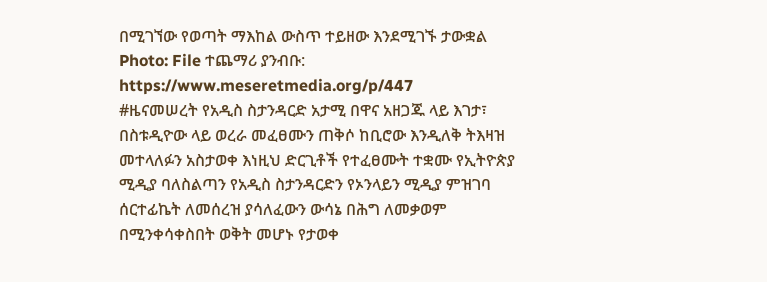በሚገኘው የወጣት ማእከል ውስጥ ተይዘው እንደሚገኙ ታውቋል Photo: File ተጨማሪ ያንብቡ: https://www.meseretmedia.org/p/447
#ዜናመሠረት የአዲስ ስታንዳርድ አታሚ በዋና አዘጋጁ ላይ እገታ፣ በስቱዲዮው ላይ ወረራ መፈፀሙን ጠቅሶ ከቢሮው እንዲለቅ ትእዛዝ መተላለፉን አስታወቀ እነዚህ ድርጊቶች የተፈፀሙት ተቋሙ የኢትዮጵያ ሚዲያ ባለስልጣን የአዲስ ስታንዳርድን የኦንላይን ሚዲያ ምዝገባ ሰርተፊኬት ለመሰረዝ ያሳለፈውን ውሳኔ በሕግ ለመቃወም በሚንቀሳቀስበት ወቅት መሆኑ የታወቀ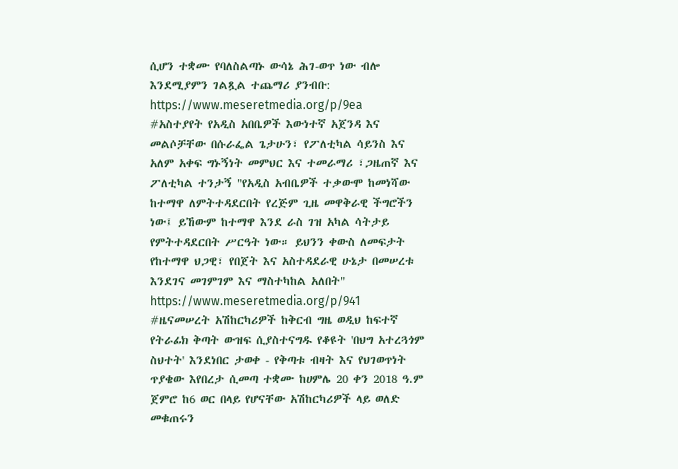ሲሆን ተቋሙ የባለስልጣኑ ውሳኔ ሕገ-ወጥ ነው ብሎ እንደሚያምን ገልጿል ተጨማሪ ያንብቡ: https://www.meseretmedia.org/p/9ea
#አስተያየት የአዲስ አበቤዎች እውነተኛ አጀንዳ እና መልሶቻቸው በሱራፌል ጌታሁን፣ የፖለቲካል ሳይንስ እና አለም አቀፍ ግኑኝነት መምህር እና ተመራማሪ ፣ጋዜጠኛ እና ፖለቲካል ተንታኝ "የአዲስ አብቤዎች ተቃውሞ ከመነሻው ከተማዋ ለምትተዳደርበት የረጅም ጊዜ መዋቅራዊ ችግሮችን ነው፤ ይኸውም ከተማዋ እንደ ራስ ገዝ አካል ሳትታይ የምትተዳደርበት ሥርዓት ነው። ይህንን ቀውስ ለመፍታት የከተማዋ ህጋዊ፣ የበጀት እና አስተዳደራዊ ሁኔታ በመሠረቱ እንደገና መገምገም እና ማስተካከል አለበት" https://www.meseretmedia.org/p/941
#ዜናመሠረት አሽከርካሪዎች ከቅርብ ግዜ ወዲህ ከፍተኛ የትራፊክ ቅጣት ውዝፍ ሲያስተናግዱ የቆዩት 'በህግ አተረጓጎም ስህተት' እንደነበር ታወቀ - የቅጣቱ ብዛት እና የህገወጥነት ጥያቄው እየበረታ ሲመጣ ተቋሙ ከሀምሌ 20 ቀን 2018 ዓ.ም ጀምሮ ከ6 ወር በላይ የሆናቸው አሽከርካሪዎች ላይ ወለድ መቁጠሩን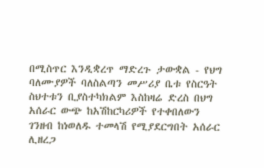በሚስጥር እንዲቋረጥ ማድረጉ ታውቋል - የህግ ባለሙያዎች ባለስልጣን መሥሪያ ቤቱ የስርዓት ስህተቱን ቢያስተካክልም እስከዛሬ ድረስ በህግ አሰራር ውጭ ከአሽከርካሪዎች የተቀበለውን ገንዘብ ከነወለዱ ተመላሽ የሚያደርግበት አሰራር ሊዘረጋ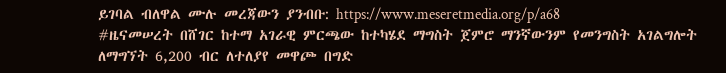ይገባል ብለዋል ሙሉ መረጃውን ያንብቡ: https://www.meseretmedia.org/p/a68
#ዜናመሠረት በሸገር ከተማ አገራዊ ምርጫው ከተካሄደ ማግስት ጀምሮ ማንኛውንም የመንግስት አገልግሎት ለማግኘት 6,200 ብር ለተለያየ መዋጮ በግድ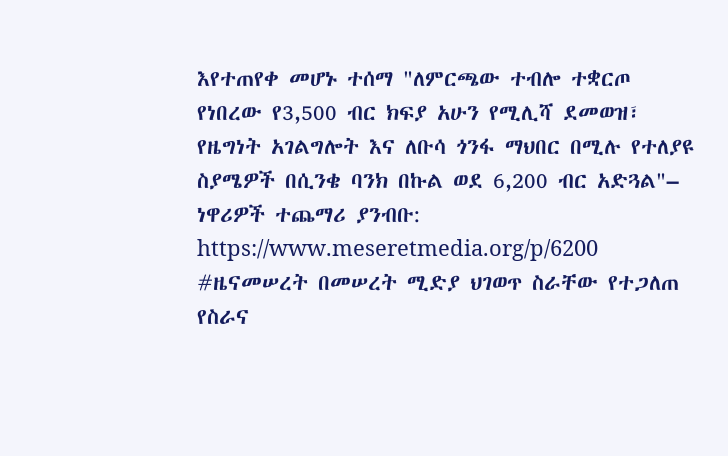እየተጠየቀ መሆኑ ተሰማ "ለምርጫው ተብሎ ተቋርጦ የነበረው የ3,500 ብር ክፍያ አሁን የሚሊሻ ደመወዝ፣ የዜግነት አገልግሎት እና ለቡሳ ጎንፋ ማህበር በሚሉ የተለያዩ ስያሜዎች በሲንቄ ባንክ በኩል ወደ 6,200 ብር አድጓል"– ነዋሪዎች ተጨማሪ ያንብቡ: https://www.meseretmedia.org/p/6200
#ዜናመሠረት በመሠረት ሚድያ ህገወጥ ስራቸው የተጋለጠ የስራና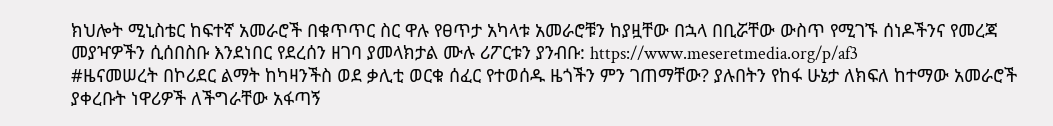ክህሎት ሚኒስቴር ከፍተኛ አመራሮች በቁጥጥር ስር ዋሉ የፀጥታ አካላቱ አመራሮቹን ከያዟቸው በኋላ በቢሯቸው ውስጥ የሚገኙ ሰነዶችንና የመረጃ መያዣዎችን ሲሰበስቡ እንደነበር የደረሰን ዘገባ ያመላክታል ሙሉ ሪፖርቱን ያንብቡ: https://www.meseretmedia.org/p/af3
#ዜናመሠረት በኮሪደር ልማት ከካዛንችስ ወደ ቃሊቲ ወርቁ ሰፈር የተወሰዱ ዜጎችን ምን ገጠማቸው? ያሉበትን የከፋ ሁኔታ ለክፍለ ከተማው አመራሮች ያቀረቡት ነዋሪዎች ለችግራቸው አፋጣኝ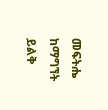መፍትሔ ከማግኘት ይልቅ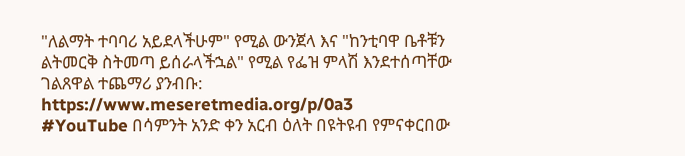"ለልማት ተባባሪ አይደላችሁም" የሚል ውንጀላ እና "ከንቲባዋ ቤቶቹን ልትመርቅ ስትመጣ ይሰራላችኋል" የሚል የፌዝ ምላሽ እንደተሰጣቸው ገልጸዋል ተጨማሪ ያንብቡ: https://www.meseretmedia.org/p/0a3
#YouTube በሳምንት አንድ ቀን አርብ ዕለት በዩትዩብ የምናቀርበው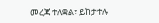መረጃ ተለቋል፣ ይከታተሉ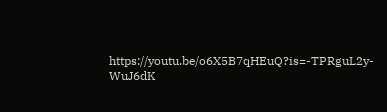https://youtu.be/o6X5B7qHEuQ?is=-TPRguL2y-WuJ6dK